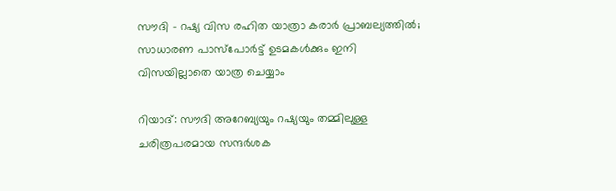സൗദി - റഷ്യ വിസ രഹിത യാത്രാ കരാർ പ്രാബല്യത്തിൽ; സാധാരണ പാസ്‌പോർട്ട് ഉടമകൾക്കും ഇനി വിസയില്ലാതെ യാത്ര ചെയ്യാം

റിയാദ്: സൗദി അറേബ്യയും റഷ്യയും തമ്മിലുള്ള ചരിത്രപരമായ സന്ദർശക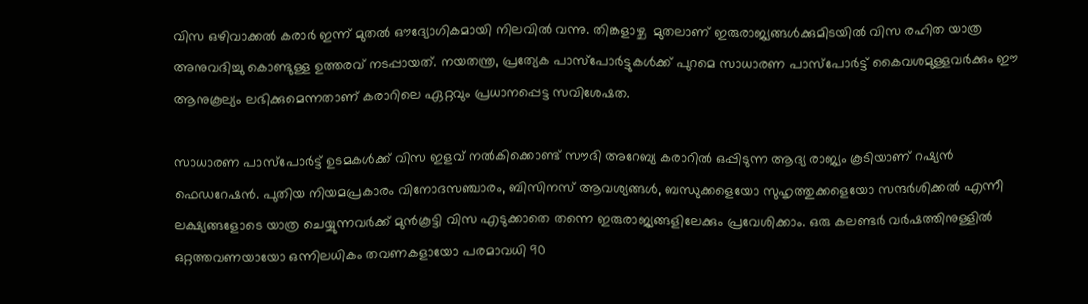വിസ ഒഴിവാക്കൽ കരാർ ഇന്ന് മുതൽ ഔദ്യോഗികമായി നിലവിൽ വന്നു. തിങ്കളാഴ്ച  മുതലാണ് ഇരുരാജ്യങ്ങൾക്കുമിടയിൽ വിസ രഹിത യാത്ര അനുവദിച്ചു കൊണ്ടുള്ള ഉത്തരവ് നടപ്പായത്. നയതന്ത്ര, പ്രത്യേക പാസ്‌പോർട്ടുകൾക്ക് പുറമെ സാധാരണ പാസ്‌പോർട്ട് കൈവശമുള്ളവർക്കും ഈ ആനുകൂല്യം ലഭിക്കുമെന്നതാണ് കരാറിലെ ഏറ്റവും പ്രധാനപ്പെട്ട സവിശേഷത.

സാധാരണ പാസ്‌പോർട്ട് ഉടമകൾക്ക് വിസ ഇളവ് നൽകിക്കൊണ്ട് സൗദി അറേബ്യ കരാറിൽ ഒപ്പിടുന്ന ആദ്യ രാജ്യം കൂടിയാണ് റഷ്യൻ ഫെഡറേഷൻ. പുതിയ നിയമപ്രകാരം വിനോദസഞ്ചാരം, ബിസിനസ് ആവശ്യങ്ങൾ, ബന്ധുക്കളെയോ സുഹൃത്തുക്കളെയോ സന്ദർശിക്കൽ എന്നീ ലക്ഷ്യങ്ങളോടെ യാത്ര ചെയ്യുന്നവർക്ക് മുൻകൂട്ടി വിസ എടുക്കാതെ തന്നെ ഇരുരാജ്യങ്ങളിലേക്കും പ്രവേശിക്കാം. ഒരു കലണ്ടർ വർഷത്തിനുള്ളിൽ ഒറ്റത്തവണയായോ ഒന്നിലധികം തവണകളായോ പരമാവധി 90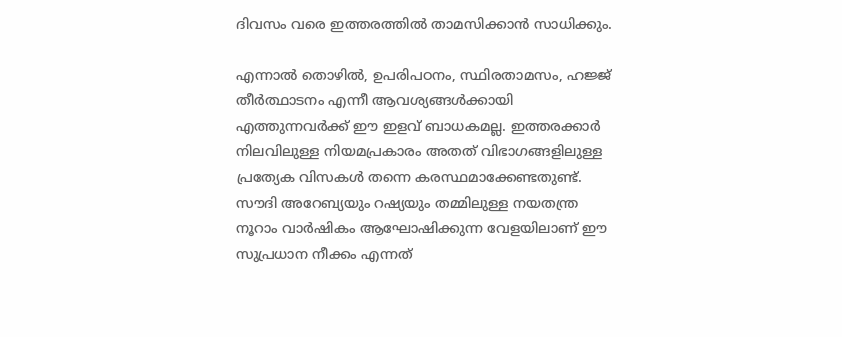ദിവസം വരെ ഇത്തരത്തിൽ താമസിക്കാൻ സാധിക്കും.

എന്നാൽ തൊഴിൽ, ഉപരിപഠനം, സ്ഥിരതാമസം, ഹജ്ജ് തീർത്ഥാടനം എന്നീ ആവശ്യങ്ങൾക്കായി എത്തുന്നവർക്ക് ഈ ഇളവ് ബാധകമല്ല. ഇത്തരക്കാർ നിലവിലുള്ള നിയമപ്രകാരം അതത് വിഭാഗങ്ങളിലുള്ള പ്രത്യേക വിസകൾ തന്നെ കരസ്ഥമാക്കേണ്ടതുണ്ട്. സൗദി അറേബ്യയും റഷ്യയും തമ്മിലുള്ള നയതന്ത്ര നൂറാം വാർഷികം ആഘോഷിക്കുന്ന വേളയിലാണ് ഈ സുപ്രധാന നീക്കം എന്നത്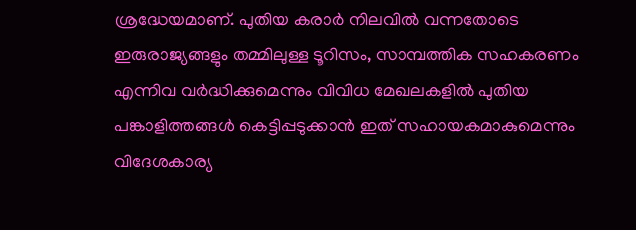ശ്രദ്ധേയമാണ്. പുതിയ കരാർ നിലവിൽ വന്നതോടെ ഇരുരാജ്യങ്ങളും തമ്മിലുള്ള ടൂറിസം, സാമ്പത്തിക സഹകരണം എന്നിവ വർദ്ധിക്കുമെന്നും വിവിധ മേഖലകളിൽ പുതിയ പങ്കാളിത്തങ്ങൾ കെട്ടിപ്പടുക്കാൻ ഇത് സഹായകമാകുമെന്നും വിദേശകാര്യ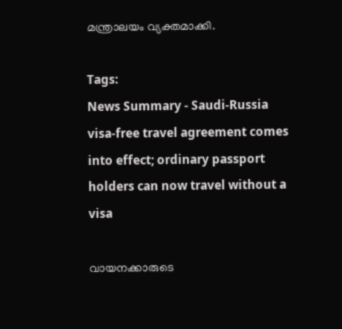മന്ത്രാലയം വ്യക്തമാക്കി.

Tags:
News Summary - Saudi-Russia visa-free travel agreement comes into effect; ordinary passport holders can now travel without a visa

വായനക്കാരുടെ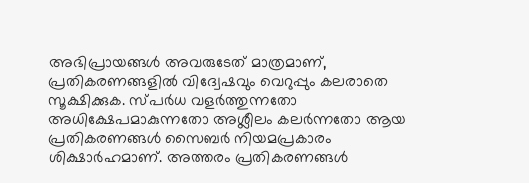അഭിപ്രായങ്ങള്‍ അവരുടേത് മാത്രമാണ്, പ്രതികരണങ്ങളിൽ വിദ്വേഷവും വെറുപ്പും കലരാതെ സൂക്ഷിക്കുക. സ്പർധ വളർത്തുന്നതോ അധിക്ഷേപമാകുന്നതോ അശ്ലീലം കലർന്നതോ ആയ പ്രതികരണങ്ങൾ സൈബർ നിയമപ്രകാരം ശിക്ഷാർഹമാണ്. അത്തരം പ്രതികരണങ്ങൾ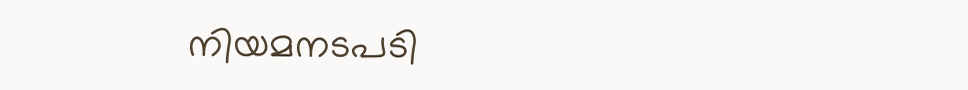നിയമനടപടി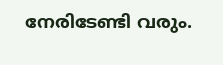നേരിടേണ്ടി വരും.